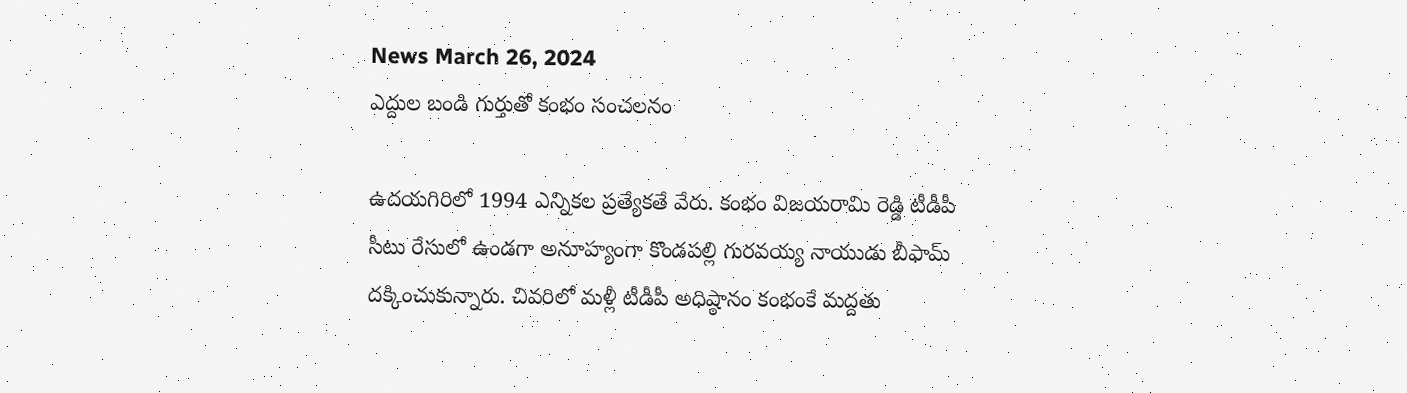News March 26, 2024
ఎద్దుల బండి గుర్తుతో కంభం సంచలనం

ఉదయగిరిలో 1994 ఎన్నికల ప్రత్యేకతే వేరు. కంభం విజయరామి రెడ్డి టీడీపీ సీటు రేసులో ఉండగా అనూహ్యంగా కొండపల్లి గురవయ్య నాయుడు బీఫామ్ దక్కించుకున్నారు. చివరిలో మళ్లీ టీడీపీ అధిష్ఠానం కంభంకే మద్దతు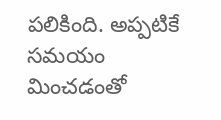పలికింది. అప్పటికే సమయం మించడంతో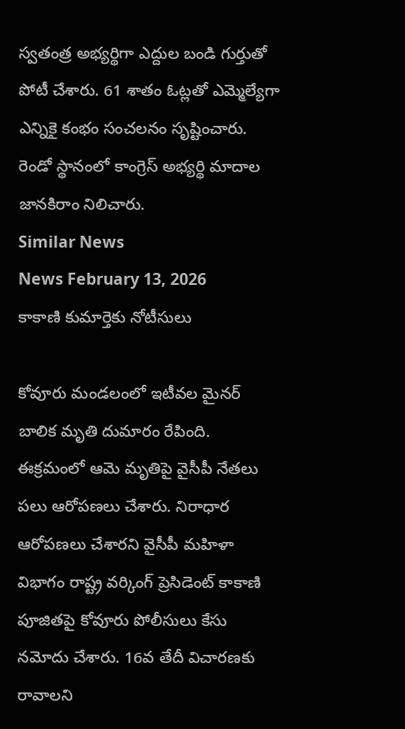స్వతంత్ర అభ్యర్థిగా ఎద్దుల బండి గుర్తుతో పోటీ చేశారు. 61 శాతం ఓట్లతో ఎమ్మెల్యేగా ఎన్నికై కంభం సంచలనం సృష్టించారు. రెండో స్థానంలో కాంగ్రెస్ అభ్యర్థి మాదాల జానకిరాం నిలిచారు.
Similar News
News February 13, 2026
కాకాణి కుమార్తెకు నోటీసులు

కోవూరు మండలంలో ఇటీవల మైనర్ బాలిక మృతి దుమారం రేపింది. ఈక్రమంలో ఆమె మృతిపై వైసీపీ నేతలు పలు ఆరోపణలు చేశారు. నిరాధార ఆరోపణలు చేశారని వైసీపీ మహిళా విభాగం రాష్ట్ర వర్కింగ్ ప్రెసిడెంట్ కాకాణి పూజితపై కోవూరు పోలీసులు కేసు నమోదు చేశారు. 16వ తేదీ విచారణకు రావాలని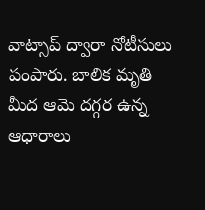వాట్సాప్ ద్వారా నోటీసులు పంపారు. బాలిక మృతి మీద ఆమె దగ్గర ఉన్న ఆధారాలు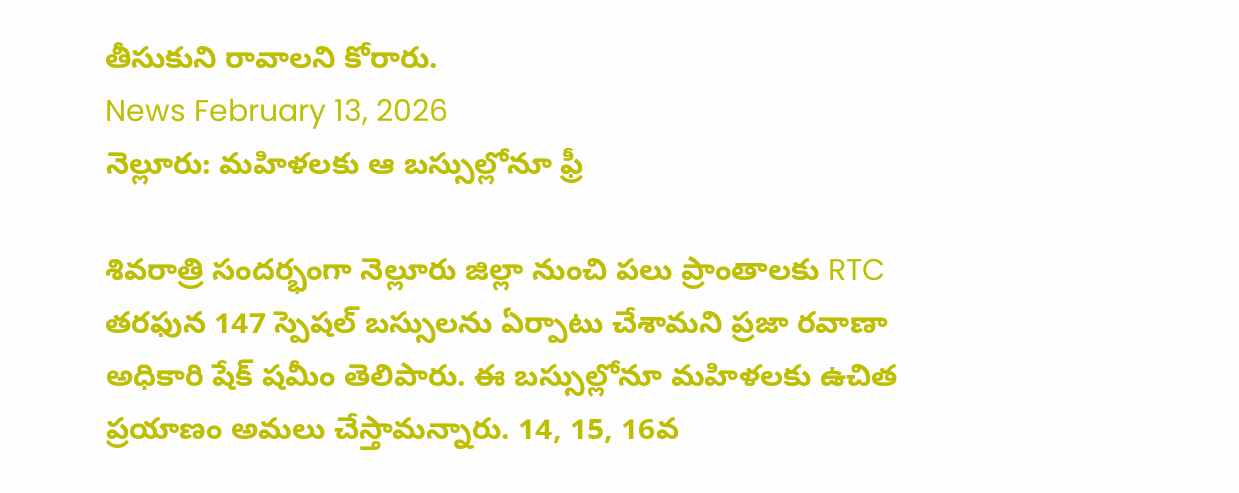తీసుకుని రావాలని కోరారు.
News February 13, 2026
నెల్లూరు: మహిళలకు ఆ బస్సుల్లోనూ ఫ్రీ

శివరాత్రి సందర్భంగా నెల్లూరు జిల్లా నుంచి పలు ప్రాంతాలకు RTC తరఫున 147 స్పెషల్ బస్సులను ఏర్పాటు చేశామని ప్రజా రవాణా అధికారి షేక్ షమీం తెలిపారు. ఈ బస్సుల్లోనూ మహిళలకు ఉచిత ప్రయాణం అమలు చేస్తామన్నారు. 14, 15, 16వ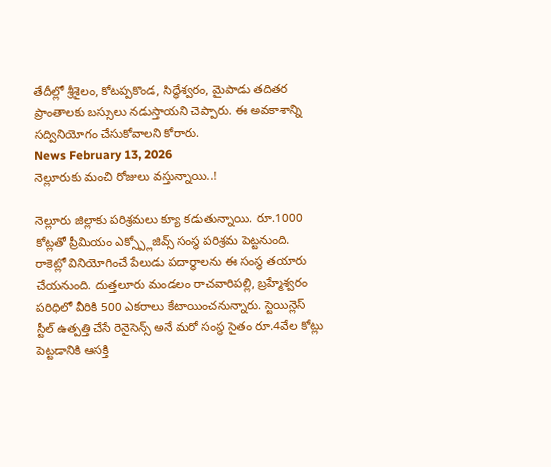తేదీల్లో శ్రీశైలం, కోటప్పకొండ, సిద్ధేశ్వరం, మైపాడు తదితర ప్రాంతాలకు బస్సులు నడుస్తాయని చెప్పారు. ఈ అవకాశాన్ని సద్వినియోగం చేసుకోవాలని కోరారు.
News February 13, 2026
నెల్లూరుకు మంచి రోజులు వస్తున్నాయి..!

నెల్లూరు జిల్లాకు పరిశ్రమలు క్యూ కడుతున్నాయి. రూ.1000 కోట్లతో ప్రీమియం ఎక్స్ప్లోజివ్స్ సంస్థ పరిశ్రమ పెట్టనుంది. రాకెట్లో వినియోగించే పేలుడు పదార్థాలను ఈ సంస్థ తయారు చేయనుంది. దుత్తలూరు మండలం రాచవారిపల్లి, బ్రహ్మేశ్వరం పరిధిలో వీరికి 500 ఎకరాలు కేటాయించనున్నారు. స్టెయిన్లెస్ స్టీల్ ఉత్పత్తి చేసే రెనైసెన్స్ అనే మరో సంస్థ సైతం రూ.4వేల కోట్లు పెట్టడానికి ఆసక్తి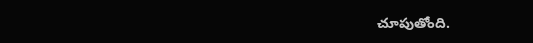చూపుతోంది.